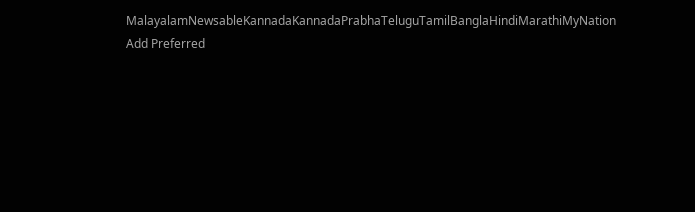MalayalamNewsableKannadaKannadaPrabhaTeluguTamilBanglaHindiMarathiMyNation
Add Preferred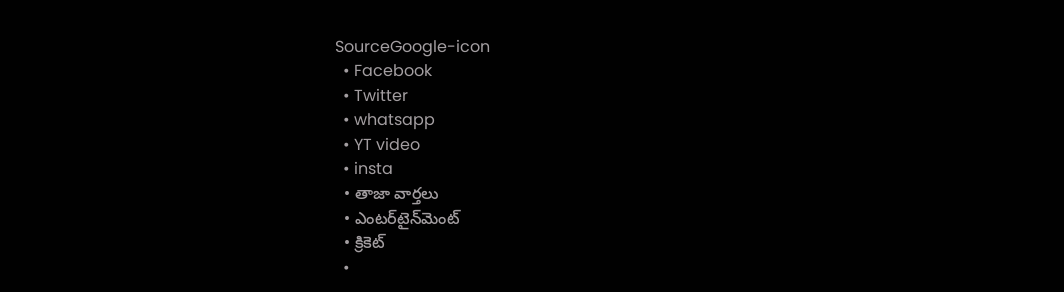SourceGoogle-icon
  • Facebook
  • Twitter
  • whatsapp
  • YT video
  • insta
  • తాజా వార్తలు
  • ఎంటర్‌టైన్‌మెంట్
  • క్రికెట్
  •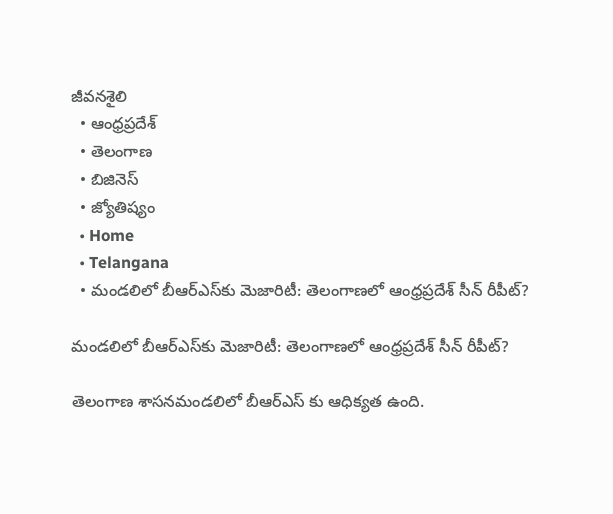జీవనశైలి
  • ఆంధ్రప్రదేశ్
  • తెలంగాణ
  • బిజినెస్
  • జ్యోతిష్యం
  • Home
  • Telangana
  • మండలిలో బీఆర్ఎస్‌‌కు మెజారిటీ: తెలంగాణలో ఆంధ్రప్రదేశ్ సీన్ రీపీట్?

మండలిలో బీఆర్ఎస్‌‌కు మెజారిటీ: తెలంగాణలో ఆంధ్రప్రదేశ్ సీన్ రీపీట్?

తెలంగాణ శాసనమండలిలో బీఆర్ఎస్ కు ఆధిక్యత ఉంది.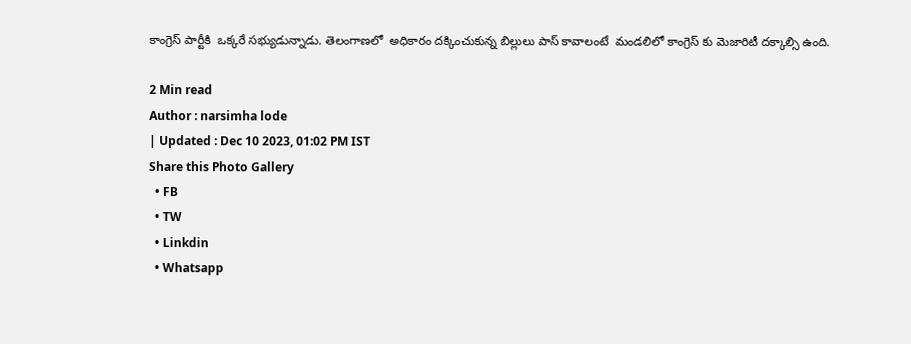కాంగ్రెస్ పార్టీకి  ఒక్కరే సభ్యుడున్నాడు. తెలంగాణలో  అధికారం దక్కించుకున్న బిల్లులు పాస్ కావాలంటే  మండలిలో కాంగ్రెస్ కు మెజారిటీ దక్కాల్సి ఉంది.

2 Min read
Author : narsimha lode
| Updated : Dec 10 2023, 01:02 PM IST
Share this Photo Gallery
  • FB
  • TW
  • Linkdin
  • Whatsapp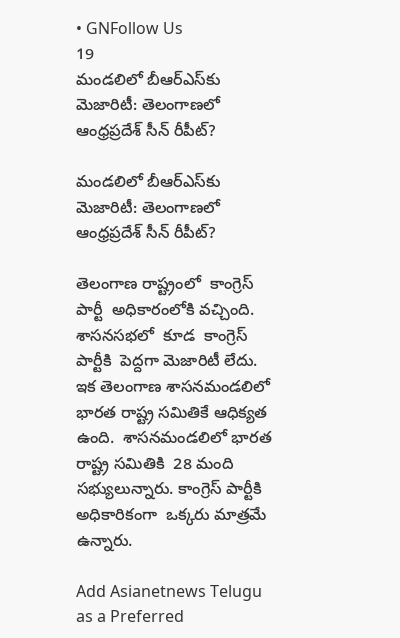• GNFollow Us
19
మండలిలో బీఆర్ఎస్‌‌కు మెజారిటీ: తెలంగాణలో ఆంధ్రప్రదేశ్ సీన్ రీపీట్?

మండలిలో బీఆర్ఎస్‌‌కు మెజారిటీ: తెలంగాణలో ఆంధ్రప్రదేశ్ సీన్ రీపీట్?

తెలంగాణ రాష్ట్రంలో  కాంగ్రెస్ పార్టీ  అధికారంలోకి వచ్చింది.  శాసనసభలో  కూడ  కాంగ్రెస్ పార్టీకి  పెద్దగా మెజారిటీ లేదు. ఇక తెలంగాణ శాసనమండలిలో  భారత రాష్ట్ర సమితికే ఆధిక్యత ఉంది.  శాసనమండలిలో భారత రాష్ట్ర సమితికి  28 మంది సభ్యులున్నారు. కాంగ్రెస్ పార్టీకి అధికారికంగా  ఒక్కరు మాత్రమే  ఉన్నారు.

Add Asianetnews Telugu as a Preferred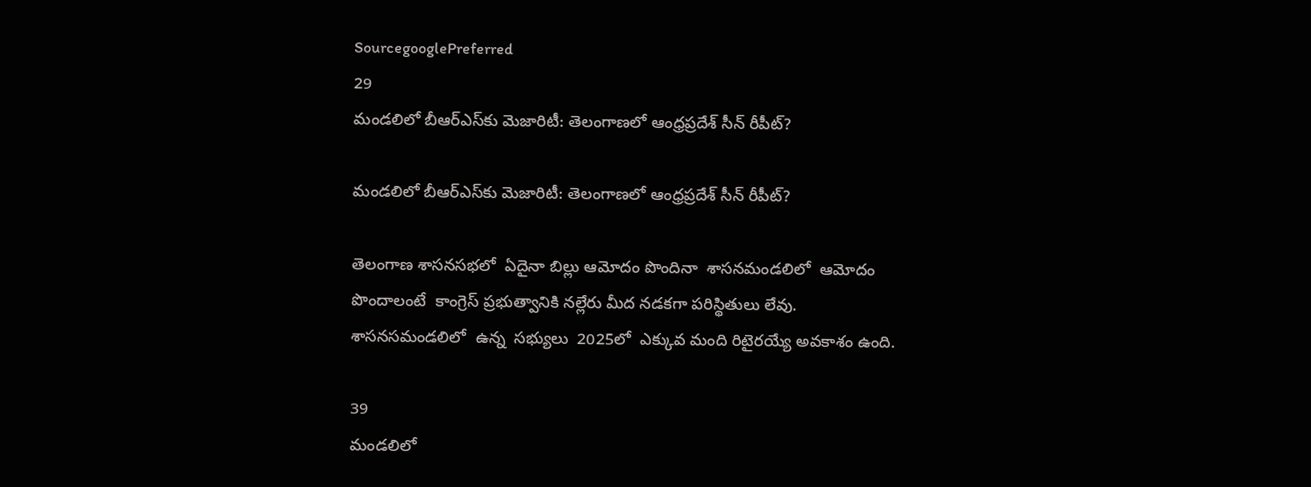SourcegooglePreferred
29
మండలిలో బీఆర్ఎస్‌‌కు మెజారిటీ: తెలంగాణలో ఆంధ్రప్రదేశ్ సీన్ రీపీట్?

మండలిలో బీఆర్ఎస్‌‌కు మెజారిటీ: తెలంగాణలో ఆంధ్రప్రదేశ్ సీన్ రీపీట్?

తెలంగాణ శాసనసభలో  ఏదైనా బిల్లు ఆమోదం పొందినా  శాసనమండలిలో  ఆమోదం పొందాలంటే  కాంగ్రెస్ ప్రభుత్వానికి నల్లేరు మీద నడకగా పరిస్థితులు లేవు.  శాసనసమండలిలో  ఉన్న  సభ్యులు  2025లో  ఎక్కువ మంది రిటైరయ్యే అవకాశం ఉంది.

39
మండలిలో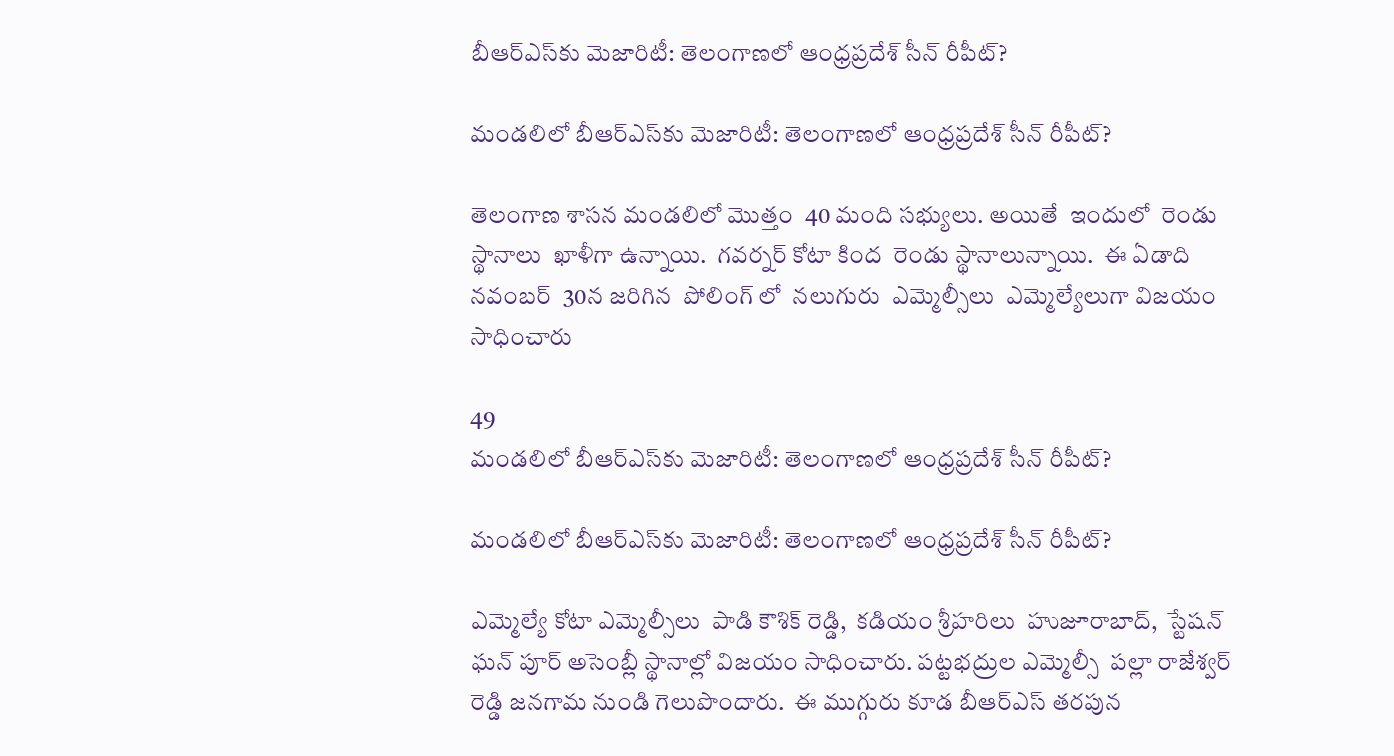బీఆర్ఎస్‌‌కు మెజారిటీ: తెలంగాణలో ఆంధ్రప్రదేశ్ సీన్ రీపీట్?

మండలిలో బీఆర్ఎస్‌‌కు మెజారిటీ: తెలంగాణలో ఆంధ్రప్రదేశ్ సీన్ రీపీట్?

తెలంగాణ శాసన మండలిలో మొత్తం  40 మంది సభ్యులు. అయితే  ఇందులో  రెండు స్థానాలు  ఖాళీగా ఉన్నాయి.  గవర్నర్ కోటా కింద  రెండు స్థానాలున్నాయి.  ఈ ఏడాది నవంబర్  30న జరిగిన  పోలింగ్ లో  నలుగురు  ఎమ్మెల్సీలు  ఎమ్మెల్యేలుగా విజయం సాధించారు

49
మండలిలో బీఆర్ఎస్‌‌కు మెజారిటీ: తెలంగాణలో ఆంధ్రప్రదేశ్ సీన్ రీపీట్?

మండలిలో బీఆర్ఎస్‌‌కు మెజారిటీ: తెలంగాణలో ఆంధ్రప్రదేశ్ సీన్ రీపీట్?

ఎమ్మెల్యే కోటా ఎమ్మెల్సీలు  పాడి కౌశిక్ రెడ్డి,  కడియం శ్రీహరిలు  హుజూరాబాద్,  స్టేషన్ ఘన్ పూర్ అసెంబ్లీ స్థానాల్లో విజయం సాధించారు. పట్టభద్రుల ఎమ్మెల్సీ  పల్లా రాజేశ్వర్ రెడ్డి జనగామ నుండి గెలుపొందారు.  ఈ ముగ్గురు కూడ బీఆర్ఎస్ తరపున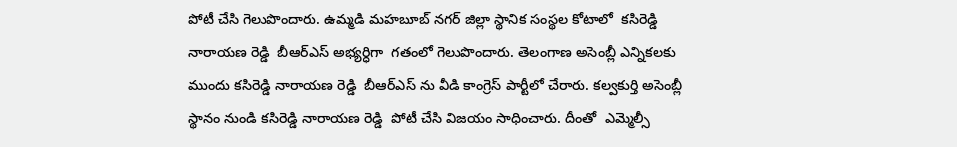పోటీ చేసి గెలుపొందారు. ఉమ్మడి మహబూబ్ నగర్ జిల్లా స్థానిక సంస్థల కోటాలో  కసిరెడ్డి  నారాయణ రెడ్డి  బీఆర్ఎస్ అభ్యర్ధిగా  గతంలో గెలుపొందారు. తెలంగాణ అసెంబ్లీ ఎన్నికలకు ముందు కసిరెడ్డి నారాయణ రెడ్డి  బీఆర్ఎస్ ను వీడి కాంగ్రెస్ పార్టీలో చేరారు. కల్వకుర్తి అసెంబ్లీ స్థానం నుండి కసిరెడ్డి నారాయణ రెడ్డి  పోటీ చేసి విజయం సాధించారు. దీంతో  ఎమ్మెల్సీ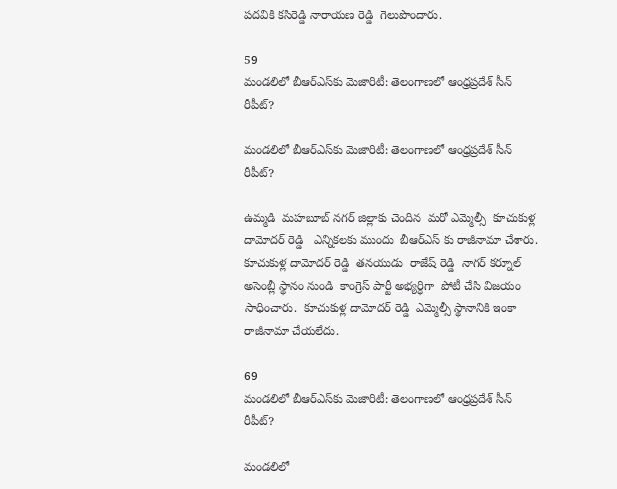పదవికి కసిరెడ్డి నారాయణ రెడ్డి  గెలుపొందారు.

59
మండలిలో బీఆర్ఎస్‌‌కు మెజారిటీ: తెలంగాణలో ఆంధ్రప్రదేశ్ సీన్ రీపీట్?

మండలిలో బీఆర్ఎస్‌‌కు మెజారిటీ: తెలంగాణలో ఆంధ్రప్రదేశ్ సీన్ రీపీట్?

ఉమ్మడి  మహబూబ్ నగర్ జిల్లాకు చెందిన  మరో ఎమ్మెల్సీ  కూచుకుళ్ల దామోదర్ రెడ్డి   ఎన్నికలకు ముందు  బీఆర్ఎస్ కు రాజీనామా చేశారు.  కూచుకుళ్ల దామోదర్ రెడ్డి  తనయుడు  రాజేష్ రెడ్డి  నాగర్ కర్నూల్ అసెంబ్లీ స్థానం నుండి  కాంగ్రెస్ పార్టీ అభ్యర్ధిగా  పోటీ చేసి విజయం సాధించారు.  కూచుకుళ్ల దామోదర్ రెడ్డి  ఎమ్మెల్సీ స్థానానికి ఇంకా రాజీనామా చేయలేదు.

69
మండలిలో బీఆర్ఎస్‌‌కు మెజారిటీ: తెలంగాణలో ఆంధ్రప్రదేశ్ సీన్ రీపీట్?

మండలిలో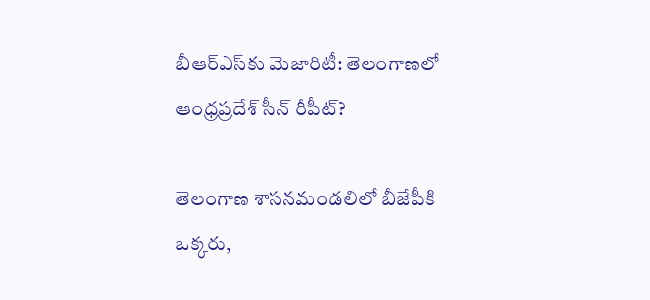బీఆర్ఎస్‌‌కు మెజారిటీ: తెలంగాణలో ఆంధ్రప్రదేశ్ సీన్ రీపీట్?

తెలంగాణ శాసనమండలిలో బీజేపీకి ఒక్కరు,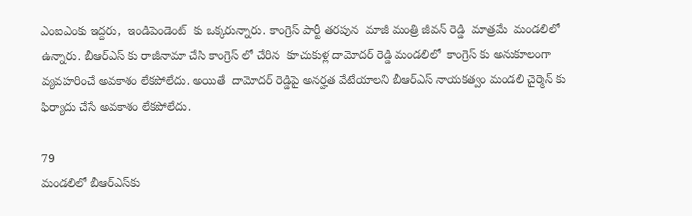ఎంఐఎంకు ఇద్దరు,  ఇండిపెండెంట్  కు ఒక్కరున్నారు. కాంగ్రెస్ పార్టీ తరపున  మాజీ మంత్రి జీవన్ రెడ్డి  మాత్రమే  మండలిలో ఉన్నారు. బీఆర్ఎస్ కు రాజీనామా చేసి కాంగ్రెస్ లో చేరిన  కూచుకుళ్ల దామోదర్ రెడ్డి మండలిలో  కాంగ్రెస్ కు అనుకూలంగా  వ్యవహరించే అవకాశం లేకపోలేదు. అయితే  దామోదర్ రెడ్డిపై అనర్హత వేటేయాలని బీఆర్ఎస్ నాయకత్వం మండలి చైర్మెన్ కు ఫిర్యాదు చేసే అవకాశం లేకపోలేదు.

79
మండలిలో బీఆర్ఎస్‌‌కు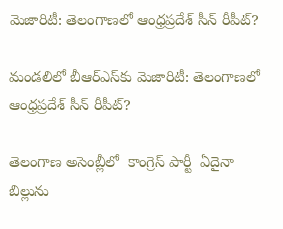మెజారిటీ: తెలంగాణలో ఆంధ్రప్రదేశ్ సీన్ రీపీట్?

మండలిలో బీఆర్ఎస్‌‌కు మెజారిటీ: తెలంగాణలో ఆంధ్రప్రదేశ్ సీన్ రీపీట్?

తెలంగాణ అసెంబ్లీలో  కాంగ్రెస్ పార్టీ  ఏదైనా బిల్లును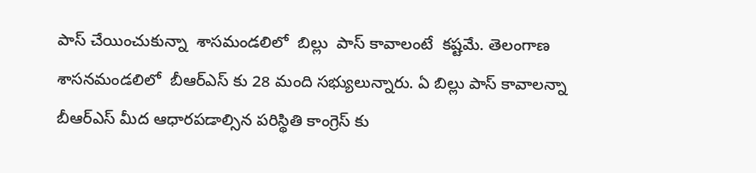పాస్ చేయించుకున్నా  శాసమండలిలో  బిల్లు  పాస్ కావాలంటే  కష్టమే. తెలంగాణ శాసనమండలిలో  బీఆర్ఎస్ కు 28 మంది సభ్యులున్నారు. ఏ బిల్లు పాస్ కావాలన్నా  బీఆర్ఎస్ మీద ఆధారపడాల్సిన పరిస్థితి కాంగ్రెస్ కు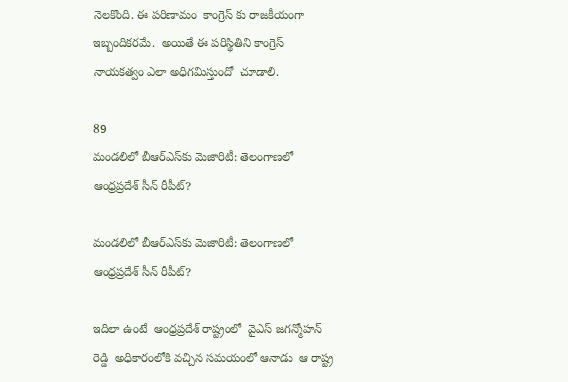నెలకొంది. ఈ పరిణామం  కాంగ్రెస్ కు రాజకీయంగా ఇబ్బందికరమే.  అయితే ఈ పరిస్థితిని కాంగ్రెస్ నాయకత్వం ఎలా అధిగమిస్తుందో  చూడాలి.

89
మండలిలో బీఆర్ఎస్‌‌కు మెజారిటీ: తెలంగాణలో ఆంధ్రప్రదేశ్ సీన్ రీపీట్?

మండలిలో బీఆర్ఎస్‌‌కు మెజారిటీ: తెలంగాణలో ఆంధ్రప్రదేశ్ సీన్ రీపీట్?

ఇదిలా ఉంటే  ఆంధ్రప్రదేశ్ రాష్ట్రంలో  వైఎస్ జగన్మోహన్ రెడ్డి  అధికారంలోకి వచ్చిన సమయంలో ఆనాడు  ఆ రాష్ట్ర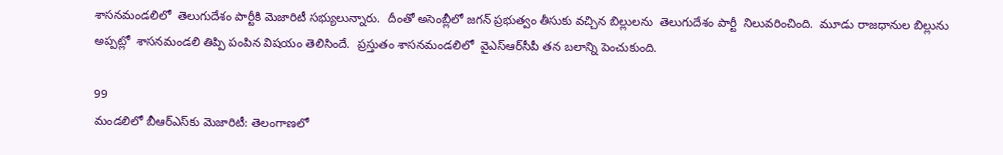శాసనమండలిలో  తెలుగుదేశం పార్టీకి మెజారిటీ సభ్యులున్నారు.  దీంతో అసెంబ్లీలో జగన్ ప్రభుత్వం తీసుకు వచ్చిన బిల్లులను  తెలుగుదేశం పార్టీ  నిలువరించింది.  మూడు రాజధానుల బిల్లును  అప్పట్లో  శాసనమండలి తిప్పి పంపిన విషయం తెలిసిందే.  ప్రస్తుతం శాసనమండలిలో  వైఎస్ఆర్‌సీపీ తన బలాన్ని పెంచుకుంది.

99
మండలిలో బీఆర్ఎస్‌‌కు మెజారిటీ: తెలంగాణలో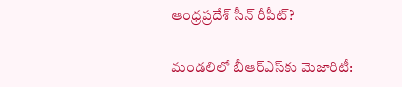ఆంధ్రప్రదేశ్ సీన్ రీపీట్?

మండలిలో బీఆర్ఎస్‌‌కు మెజారిటీ: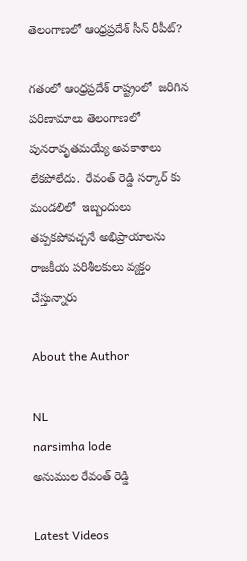తెలంగాణలో ఆంధ్రప్రదేశ్ సీన్ రీపీట్?

గతంలో ఆంధ్రప్రదేశ్ రాష్ట్రంలో  జరిగిన పరిణామాలు తెలంగాణలో  పునరావృతమయ్యే అవకాశాలు లేకపోలేదు.  రేవంత్ రెడ్డి సర్కార్ కు  మండలిలో  ఇబ్బందులు తప్పకపోవచ్చనే అభిప్రాయాలను రాజకీయ పరిశీలకులు వ్యక్తం చేస్తున్నారు

About the Author

NL
narsimha lode
అనుముల రేవంత్ రెడ్డి

Latest Videos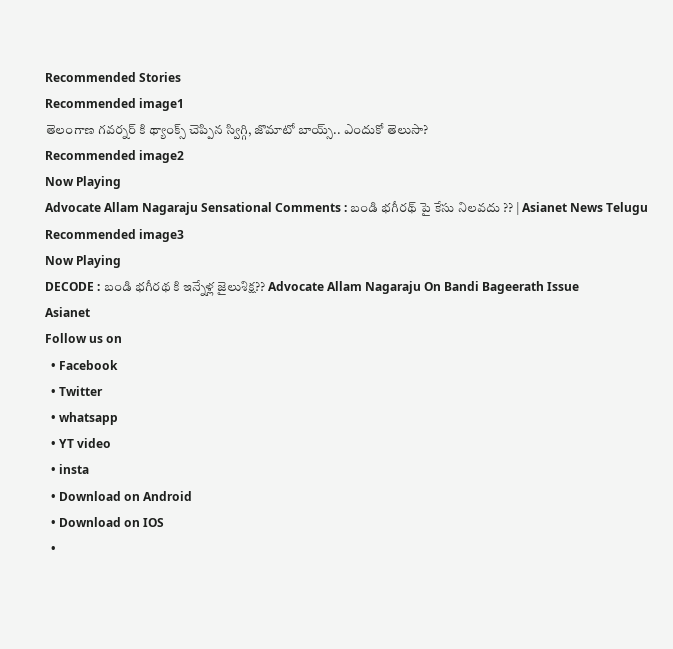Recommended Stories
Recommended image1
తెలంగాణ గవర్నర్ కి థ్యాంక్స్ చెప్పిన స్విగ్గి, జొమాటో బాయ్స్.. ఎందుకో తెలుసా?
Recommended image2
Now Playing
Advocate Allam Nagaraju Sensational Comments : బండి భగీరథ్ పై కేసు నిలవదు ?? | Asianet News Telugu
Recommended image3
Now Playing
DECODE : బండి భగీరథ కి ఇన్నేళ్ల జైలుశిక్ష?? Advocate Allam Nagaraju On Bandi Bageerath Issue
Asianet
Follow us on
  • Facebook
  • Twitter
  • whatsapp
  • YT video
  • insta
  • Download on Android
  • Download on IOS
  •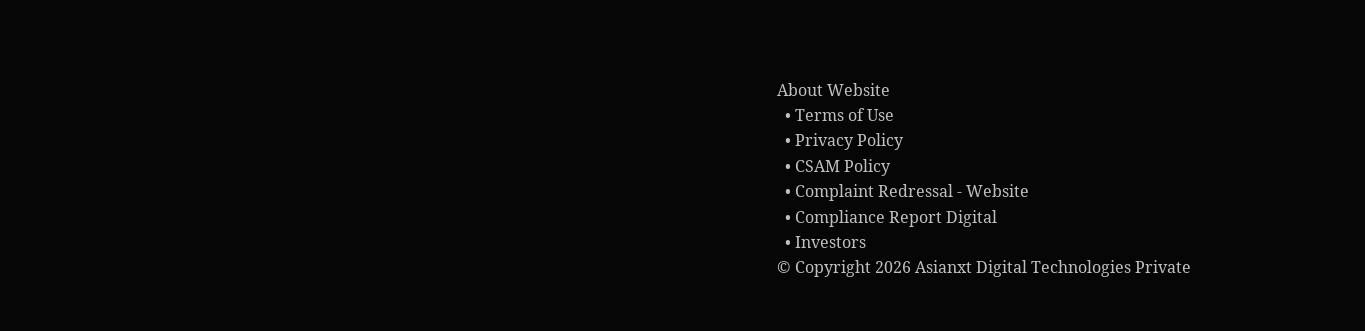About Website
  • Terms of Use
  • Privacy Policy
  • CSAM Policy
  • Complaint Redressal - Website
  • Compliance Report Digital
  • Investors
© Copyright 2026 Asianxt Digital Technologies Private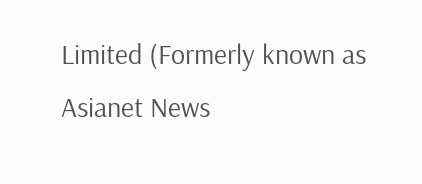Limited (Formerly known as Asianet News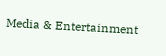Media & Entertainment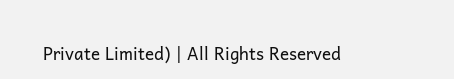Private Limited) | All Rights Reserved